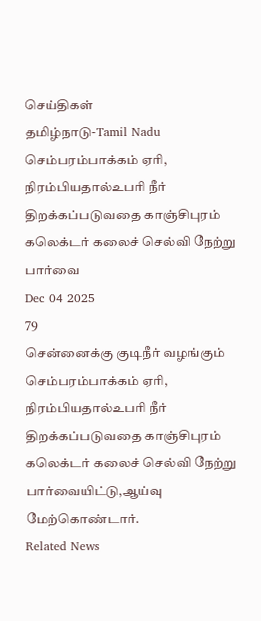செய்திகள்
தமிழ்நாடு-Tamil Nadu
செம்பரம்பாக்கம் ஏரி, நிரம்பியதால்உபரி நீர் திறக்கப்படுவதை காஞ்சிபுரம் கலெக்டர் கலைச் செல்வி நேற்று பார்வை
Dec 04 2025
79
சென்னைக்கு குடிநீர் வழங்கும் செம்பரம்பாக்கம் ஏரி, நிரம்பியதால்உபரி நீர் திறக்கப்படுவதை காஞ்சிபுரம் கலெக்டர் கலைச் செல்வி நேற்று பார்வையிட்டு,ஆய்வு மேற்கொண்டார்.
Related News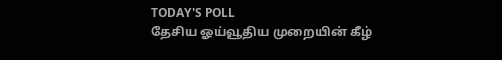TODAY'S POLL
தேசிய ஓய்வூதிய முறையின் கீழ்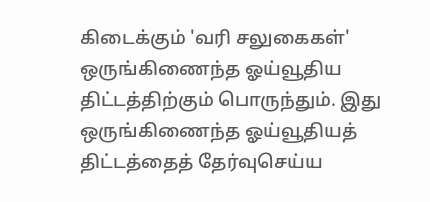கிடைக்கும் 'வரி சலுகைகள்' ஒருங்கிணைந்த ஓய்வூதிய திட்டத்திற்கும் பொருந்தும். இது ஒருங்கிணைந்த ஓய்வூதியத் திட்டத்தைத் தேர்வுசெய்ய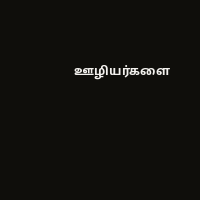ஊழியர்களை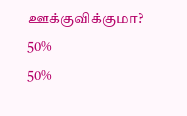ஊக்குவிக்குமா?
50%
50%